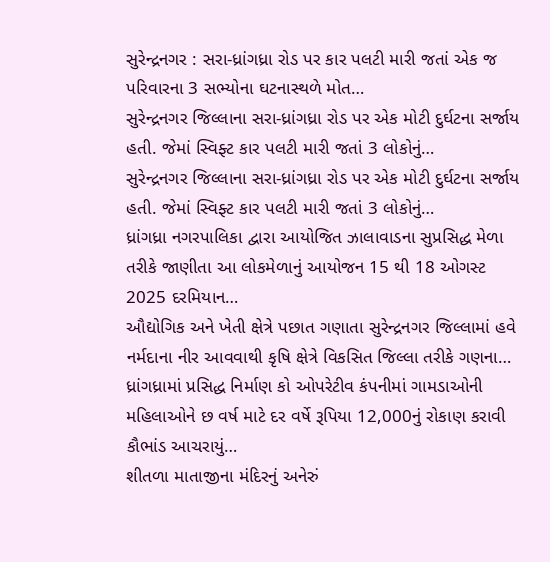સુરેન્દ્રનગર : સરા-ધ્રાંગધ્રા રોડ પર કાર પલટી મારી જતાં એક જ પરિવારના 3 સભ્યોના ઘટનાસ્થળે મોત…
સુરેન્દ્રનગર જિલ્લાના સરા-ધ્રાંગધ્રા રોડ પર એક મોટી દુર્ઘટના સર્જાય હતી. જેમાં સ્વિફ્ટ કાર પલટી મારી જતાં 3 લોકોનું…
સુરેન્દ્રનગર જિલ્લાના સરા-ધ્રાંગધ્રા રોડ પર એક મોટી દુર્ઘટના સર્જાય હતી. જેમાં સ્વિફ્ટ કાર પલટી મારી જતાં 3 લોકોનું…
ધ્રાંગધ્રા નગરપાલિકા દ્વારા આયોજિત ઝાલાવાડના સુપ્રસિદ્ધ મેળા તરીકે જાણીતા આ લોકમેળાનું આયોજન 15 થી 18 ઓગસ્ટ 2025 દરમિયાન…
ઔદ્યોગિક અને ખેતી ક્ષેત્રે પછાત ગણાતા સુરેન્દ્રનગર જિલ્લામાં હવે નર્મદાના નીર આવવાથી કૃષિ ક્ષેત્રે વિકસિત જિલ્લા તરીકે ગણના…
ધ્રાંગધ્રામાં પ્રસિદ્ધ નિર્માણ કો ઓપરેટીવ કંપનીમાં ગામડાઓની મહિલાઓને છ વર્ષ માટે દર વર્ષે રૂપિયા 12,000નું રોકાણ કરાવી કૌભાંડ આચરાયું…
શીતળા માતાજીના મંદિરનું અનેરું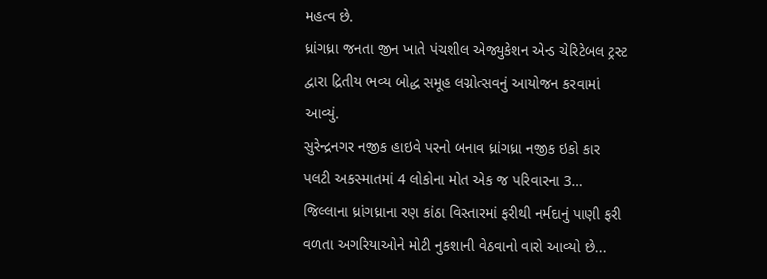મહત્વ છે.
ધ્રાંગધ્રા જનતા જીન ખાતે પંચશીલ એજ્યુકેશન એન્ડ ચેરિટેબલ ટ્રસ્ટ દ્વારા દ્રિતીય ભવ્ય બોદ્ધ સમૂહ લગ્નોત્સવનું આયોજન કરવામાં આવ્યું.
સુરેન્દ્રનગર નજીક હાઇવે પરનો બનાવ ધ્રાંગધ્રા નજીક ઇકો કાર પલટી અકસ્માતમાં 4 લોકોના મોત એક જ પરિવારના 3…
જિલ્લાના ધ્રાંગધ્રાના રણ કાંઠા વિસ્તારમાં ફરીથી નર્મદાનું પાણી ફરી વળતા અગરિયાઓને મોટી નુકશાની વેઠવાનો વારો આવ્યો છે...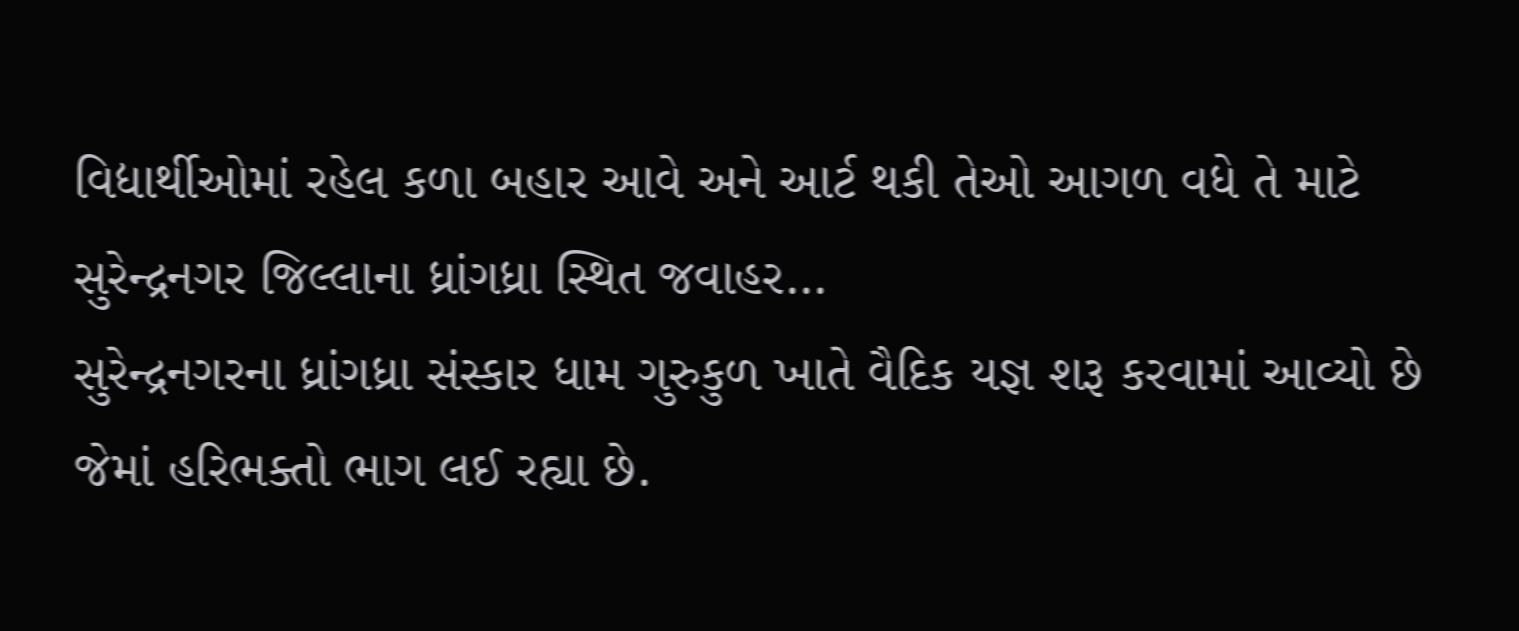વિદ્યાર્થીઓમાં રહેલ કળા બહાર આવે અને આર્ટ થકી તેઓ આગળ વધે તે માટે સુરેન્દ્રનગર જિલ્લાના ધ્રાંગધ્રા સ્થિત જવાહર…
સુરેન્દ્રનગરના ધ્રાંગધ્રા સંસ્કાર ધામ ગુરુકુળ ખાતે વૈદિક યજ્ઞ શરૂ કરવામાં આવ્યો છે જેમાં હરિભક્તો ભાગ લઈ રહ્યા છે.